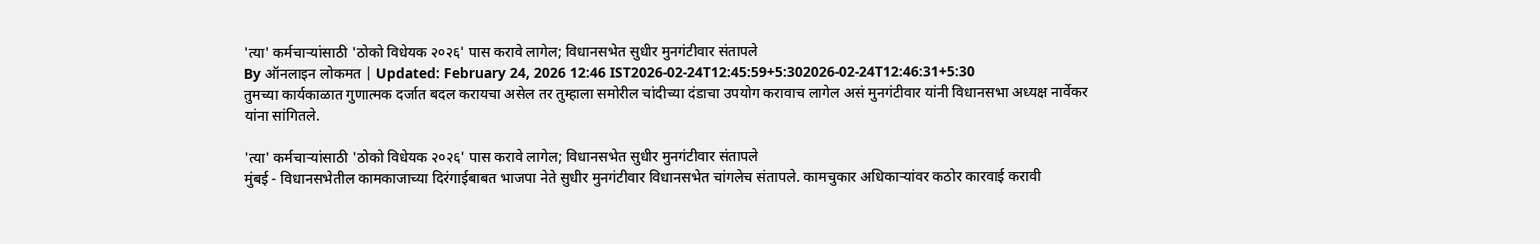'त्या' कर्मचाऱ्यांसाठी 'ठोको विधेयक २०२६' पास करावे लागेल; विधानसभेत सुधीर मुनगंटीवार संतापले
By ऑनलाइन लोकमत | Updated: February 24, 2026 12:46 IST2026-02-24T12:45:59+5:302026-02-24T12:46:31+5:30
तुमच्या कार्यकाळात गुणात्मक दर्जात बदल करायचा असेल तर तुम्हाला समोरील चांदीच्या दंडाचा उपयोग करावाच लागेल असं मुनगंटीवार यांनी विधानसभा अध्यक्ष नार्वेकर यांना सांगितले.

'त्या' कर्मचाऱ्यांसाठी 'ठोको विधेयक २०२६' पास करावे लागेल; विधानसभेत सुधीर मुनगंटीवार संतापले
मुंबई - विधानसभेतील कामकाजाच्या दिरंगाईबाबत भाजपा नेते सुधीर मुनगंटीवार विधानसभेत चांगलेच संतापले. कामचुकार अधिकाऱ्यांवर कठोर कारवाई करावी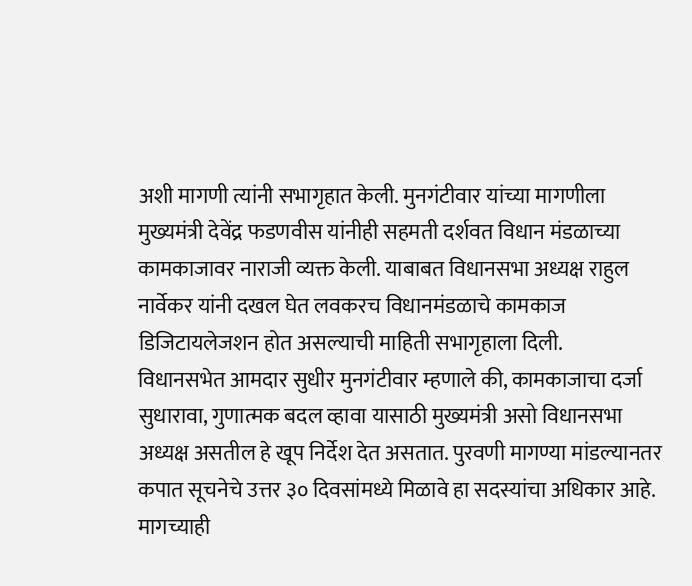अशी मागणी त्यांनी सभागृहात केली. मुनगंटीवार यांच्या मागणीला मुख्यमंत्री देवेंद्र फडणवीस यांनीही सहमती दर्शवत विधान मंडळाच्या कामकाजावर नाराजी व्यक्त केली. याबाबत विधानसभा अध्यक्ष राहुल नार्वेकर यांनी दखल घेत लवकरच विधानमंडळाचे कामकाज डिजिटायलेजशन होत असल्याची माहिती सभागृहाला दिली.
विधानसभेत आमदार सुधीर मुनगंटीवार म्हणाले की, कामकाजाचा दर्जा सुधारावा, गुणात्मक बदल व्हावा यासाठी मुख्यमंत्री असो विधानसभा अध्यक्ष असतील हे खूप निर्देश देत असतात. पुरवणी मागण्या मांडल्यानतर कपात सूचनेचे उत्तर ३० दिवसांमध्ये मिळावे हा सदस्यांचा अधिकार आहे. मागच्याही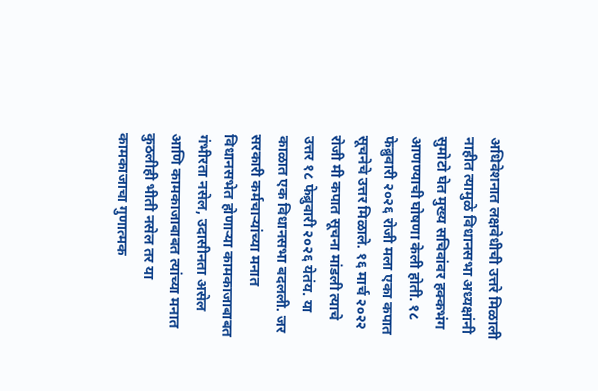अधिवेशनात लक्षवेधीची उत्तरे मिळाली नाहीत त्यामुळे विधानसभा अध्यक्षांनी सुमोटो घेत मुख्य सचिवांवर हक्कभंग आणण्याची घोषणा केली होती. १८ फेब्रुवारी २०२६ रोजी मला एका कपात सूचनेचे उत्तर मिळाले. १६ मार्च २०२२ रोजी मी कपात सूचना मांडली त्याचे उत्तर १८ फेब्रुवारी २०२६ येतंय. या काळात एक विधानसभा बदलली. जर सरकारी कर्मचाऱ्यांच्या मनात विधानसभेत होणाऱ्या कामकाजाबाबत गंभीरता नसेल, उदासीनता असेल आणि कामकाजाबाबत त्यांच्या मनात कुठलीही भीती नसेल तर या कामकाजाचा गुणात्मक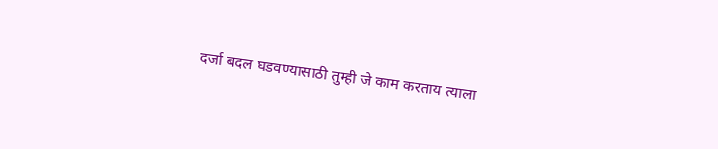दर्जा बदल घडवण्यासाठी तुम्ही जे काम करताय त्याला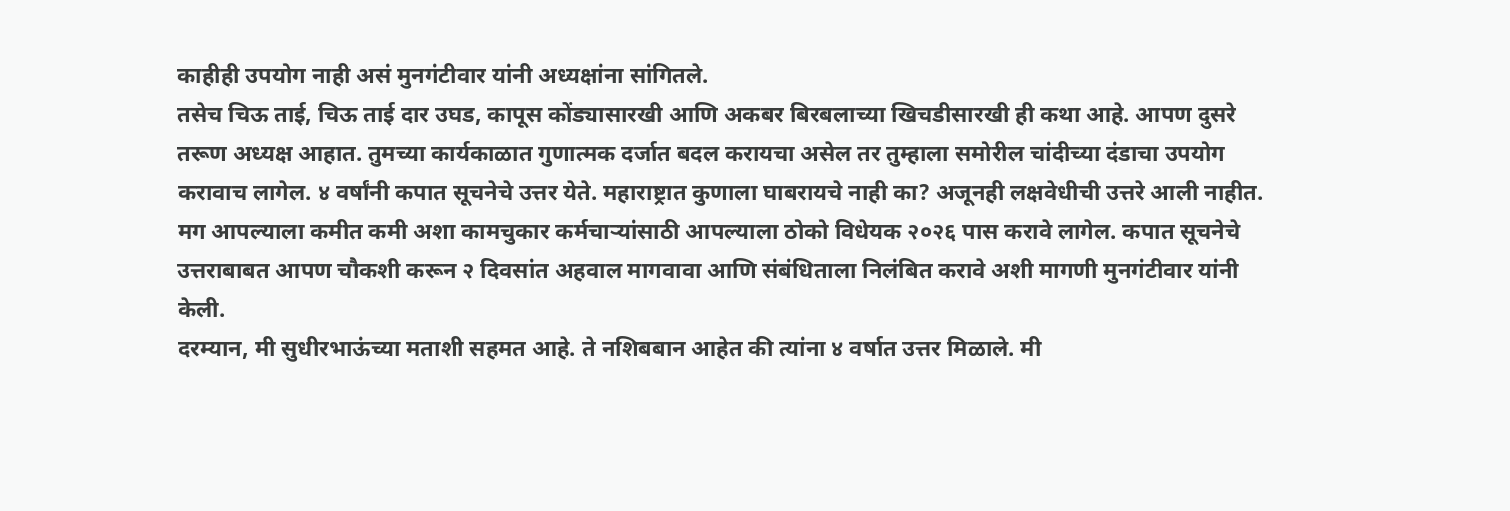काहीही उपयोग नाही असं मुनगंटीवार यांनी अध्यक्षांना सांगितले.
तसेच चिऊ ताई, चिऊ ताई दार उघड, कापूस कोंड्यासारखी आणि अकबर बिरबलाच्या खिचडीसारखी ही कथा आहे. आपण दुसरे तरूण अध्यक्ष आहात. तुमच्या कार्यकाळात गुणात्मक दर्जात बदल करायचा असेल तर तुम्हाला समोरील चांदीच्या दंडाचा उपयोग करावाच लागेल. ४ वर्षांनी कपात सूचनेचे उत्तर येते. महाराष्ट्रात कुणाला घाबरायचे नाही का? अजूनही लक्षवेधीची उत्तरे आली नाहीत. मग आपल्याला कमीत कमी अशा कामचुकार कर्मचाऱ्यांसाठी आपल्याला ठोको विधेयक २०२६ पास करावे लागेल. कपात सूचनेचे उत्तराबाबत आपण चौकशी करून २ दिवसांत अहवाल मागवावा आणि संबंधिताला निलंबित करावे अशी मागणी मुनगंटीवार यांनी केली.
दरम्यान, मी सुधीरभाऊंच्या मताशी सहमत आहे. ते नशिबबान आहेत की त्यांना ४ वर्षात उत्तर मिळाले. मी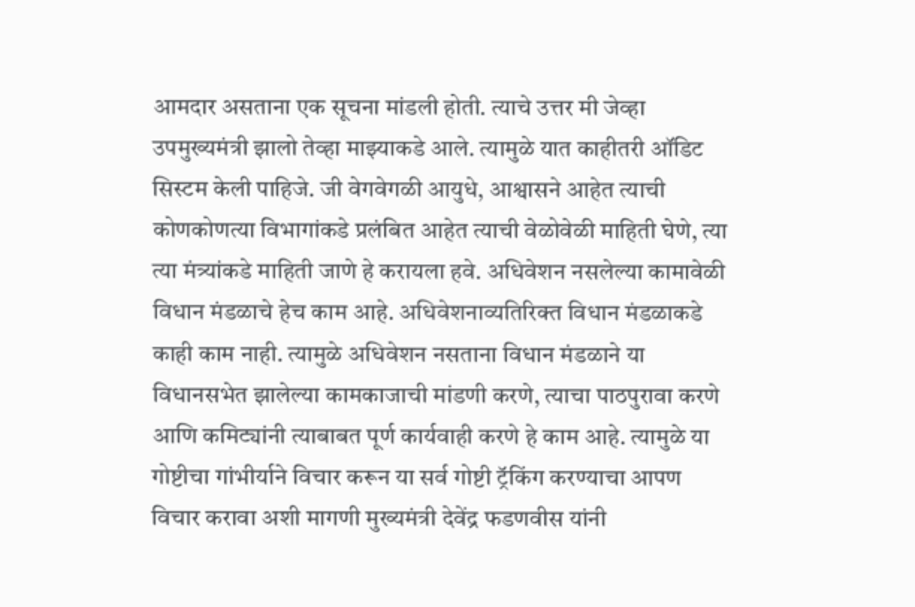आमदार असताना एक सूचना मांडली होती. त्याचे उत्तर मी जेव्हा उपमुख्यमंत्री झालो तेव्हा माझ्याकडे आले. त्यामुळे यात काहीतरी ऑडिट सिस्टम केली पाहिजे. जी वेगवेगळी आयुधे, आश्वासने आहेत त्याची कोणकोणत्या विभागांकडे प्रलंबित आहेत त्याची वेळोवेळी माहिती घेणे, त्या त्या मंत्र्यांकडे माहिती जाणे हे करायला हवे. अधिवेशन नसलेल्या कामावेळी विधान मंडळाचे हेच काम आहे. अधिवेशनाव्यतिरिक्त विधान मंडळाकडे काही काम नाही. त्यामुळे अधिवेशन नसताना विधान मंडळाने या विधानसभेत झालेल्या कामकाजाची मांडणी करणे, त्याचा पाठपुरावा करणे आणि कमिट्यांनी त्याबाबत पूर्ण कार्यवाही करणे हे काम आहे. त्यामुळे या गोष्टीचा गांभीर्याने विचार करून या सर्व गोष्टी ट्रॅकिंग करण्याचा आपण विचार करावा अशी मागणी मुख्यमंत्री देवेंद्र फडणवीस यांनी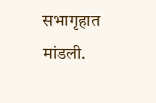सभागृहात मांडली.